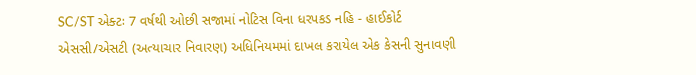SC/ST એક્ટઃ 7 વર્ષથી ઓછી સજામાં નોટિસ વિના ધરપકડ નહિ - હાઈકોર્ટ
એસસી/એસટી (અત્યાચાર નિવારણ) અધિનિયમમાં દાખલ કરાયેલ એક કેસની સુનાવણી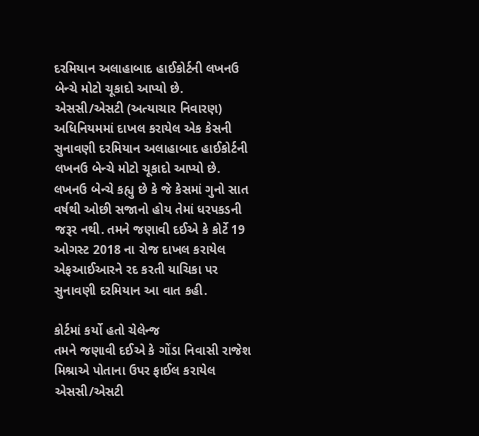દરમિયાન અલાહાબાદ હાઈકોર્ટની લખનઉ બેન્ચે મોટો ચૂકાદો આપ્યો છે.
એસસી/એસટી (અત્યાચાર નિવારણ) અધિનિયમમાં દાખલ કરાયેલ એક કેસની સુનાવણી દરમિયાન અલાહાબાદ હાઈકોર્ટની લખનઉ બેન્ચે મોટો ચૂકાદો આપ્યો છે. લખનઉ બેન્ચે કહ્યુ છે કે જે કેસમાં ગુનો સાત વર્ષથી ઓછી સજાનો હોય તેમાં ધરપકડની જરૂર નથી. તમને જણાવી દઈએ કે કોર્ટે 19 ઓગસ્ટ 2018 ના રોજ દાખલ કરાયેલ એફઆઈઆરને રદ કરતી યાચિકા પર સુનાવણી દરમિયાન આ વાત કહી.

કોર્ટમાં કર્યો હતો ચેલેન્જ
તમને જણાવી દઈએ કે ગોંડા નિવાસી રાજેશ મિશ્રાએ પોતાના ઉપર ફાઈલ કરાયેલ એસસી/એસટી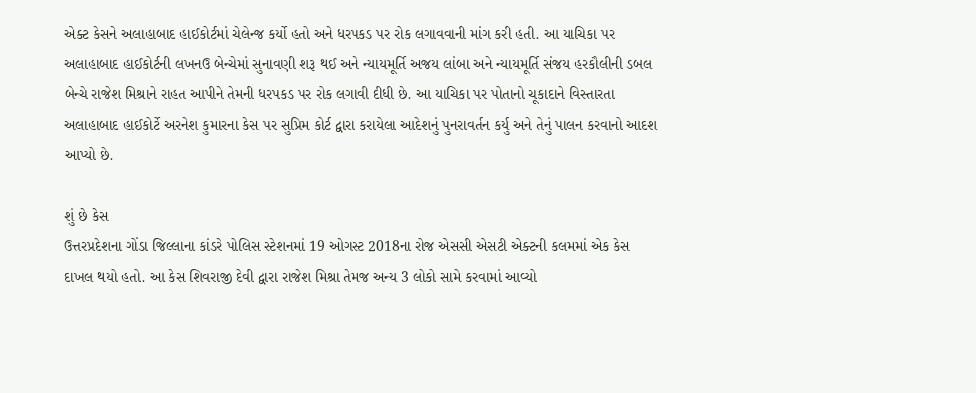એક્ટ કેસને અલાહાબાદ હાઈકોર્ટમાં ચેલેન્જ કર્યો હતો અને ધરપકડ પર રોક લગાવવાની માંગ કરી હતી. આ યાચિકા પર અલાહાબાદ હાઈકોર્ટની લખનઉ બેન્ચેમાં સુનાવણી શરૂ થઈ અને ન્યાયમૂર્તિ અજય લાંબા અને ન્યાયમૂર્તિ સંજય હરકૌલીની ડબલ બેન્ચે રાજેશ મિશ્રાને રાહત આપીને તેમની ધરપકડ પર રોક લગાવી દીધી છે. આ યાચિકા પર પોતાનો ચૂકાદાને વિસ્તારતા અલાહાબાદ હાઈકોર્ટે અરનેશ કુમારના કેસ પર સુપ્રિમ કોર્ટ દ્વારા કરાયેલા આદેશનું પુનરાવર્તન કર્યુ અને તેનું પાલન કરવાનો આદશ આપ્યો છે.

શું છે કેસ
ઉત્તરપ્રદેશના ગોંડા જિલ્લાના કાંડરે પોલિસ સ્ટેશનમાં 19 ઓગસ્ટ 2018ના રોજ એસસી એસટી એક્ટની કલમમાં એક કેસ દાખલ થયો હતો. આ કેસ શિવરાજી દેવી દ્વારા રાજેશ મિશ્રા તેમજ અન્ય 3 લોકો સામે કરવામાં આવ્યો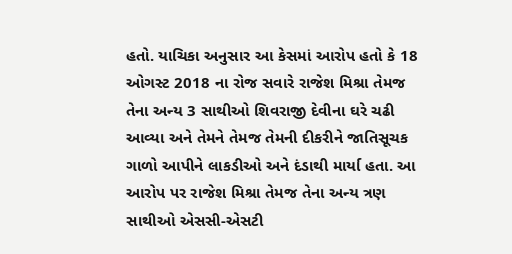હતો. યાચિકા અનુસાર આ કેસમાં આરોપ હતો કે 18 ઓગસ્ટ 2018 ના રોજ સવારે રાજેશ મિશ્રા તેમજ તેના અન્ય 3 સાથીઓ શિવરાજી દેવીના ઘરે ચઢી આવ્યા અને તેમને તેમજ તેમની દીકરીને જાતિસૂચક ગાળો આપીને લાકડીઓ અને દંડાથી માર્યા હતા. આ આરોપ પર રાજેશ મિશ્રા તેમજ તેના અન્ય ત્રણ સાથીઓ એસસી-એસટી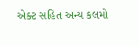એક્ટ સહિત અન્ય કલમો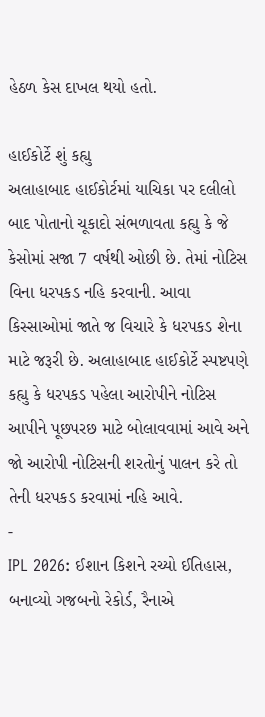હેઠળ કેસ દાખલ થયો હતો.

હાઈકોર્ટે શું કહ્યુ
અલાહાબાદ હાઈકોર્ટમાં યાચિકા પર દલીલો બાદ પોતાનો ચૂકાદો સંભળાવતા કહ્યુ કે જે કેસોમાં સજા 7 વર્ષથી ઓછી છે. તેમાં નોટિસ વિના ધરપકડ નહિ કરવાની. આવા કિસ્સાઓમાં જાતે જ વિચારે કે ધરપકડ શેના માટે જરૂરી છે. અલાહાબાદ હાઈકોર્ટે સ્પષ્ટપણે કહ્યુ કે ધરપકડ પહેલા આરોપીને નોટિસ આપીને પૂછપરછ માટે બોલાવવામાં આવે અને જો આરોપી નોટિસની શરતોનું પાલન કરે તો તેની ધરપકડ કરવામાં નહિ આવે.
-
IPL 2026: ઈશાન કિશને રચ્યો ઈતિહાસ, બનાવ્યો ગજબનો રેકોર્ડ, રૈનાએ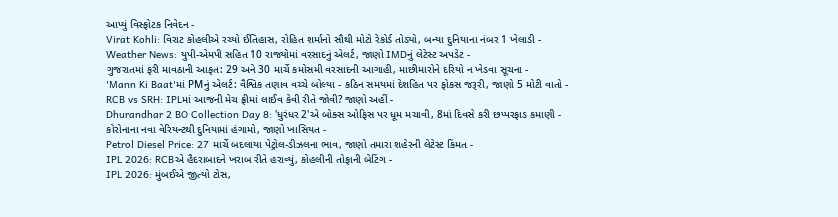આપ્યું વિસ્ફોટક નિવેદન -
Virat Kohli: વિરાટ કોહલીએ રચ્યો ઈતિહાસ, રોહિત શર્માનો સૌથી મોટો રેકોર્ડ તોડ્યો, બન્યા દુનિયાના નંબર 1 ખેલાડી -
Weather News: યુપી-એમપી સહિત 10 રાજ્યોમાં વરસાદનું એલર્ટ, જાણો IMDનું લેટેસ્ટ અપડેટ -
ગુજરાતમાં ફરી માવઠાની આફત: 29 અને 30 માર્ચે કમોસમી વરસાદની આગાહી, માછીમારોને દરિયો ન ખેડવા સૂચના -
'Mann Ki Baat'માં PMનું એલર્ટ: વૈશ્વિક તણાવ વચ્ચે બોલ્યા - કઠિન સમયમાં દેશહિત પર ફોકસ જરૂરી, જાણો 5 મોટી વાતો -
RCB vs SRH: IPLમાં આજની મેચ ફ્રીમાં લાઈવ કેવી રીતે જોવી? જાણો અહીં -
Dhurandhar 2 BO Collection Day 8: 'ધુરંધર 2'એ બોક્સ ઓફિસ પર ધૂમ મચાવી, 8માં દિવસે કરી છપ્પરફાડ કમાણી -
કોરોનાના નવા વેરિયન્ટથી દુનિયામાં હંગામો, જાણો ખાસિયત -
Petrol Diesel Price: 27 માર્ચે બદલાયા પેટ્રોલ-ડીઝલના ભાવ, જાણો તમારા શહેરની લેટેસ્ટ કિંમત -
IPL 2026: RCBએ હૈદરાબાદને ખરાબ રીતે હરાવ્યું, કોહલીની તોફાની બેટિંગ -
IPL 2026: મુંબઈએ જીત્યો ટોસ,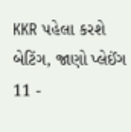KKR પહેલા કરશે બેટિંગ, જાણો પ્લેઈંગ 11 -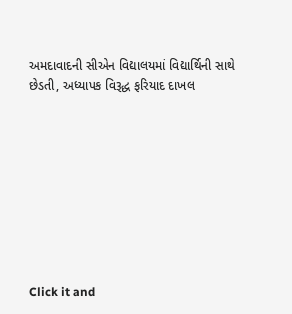અમદાવાદની સીએન વિદ્યાલયમાં વિદ્યાર્થિની સાથે છેડતી, અધ્યાપક વિરૂદ્ધ ફરિયાદ દાખલ









Click it and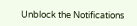Unblock the Notifications